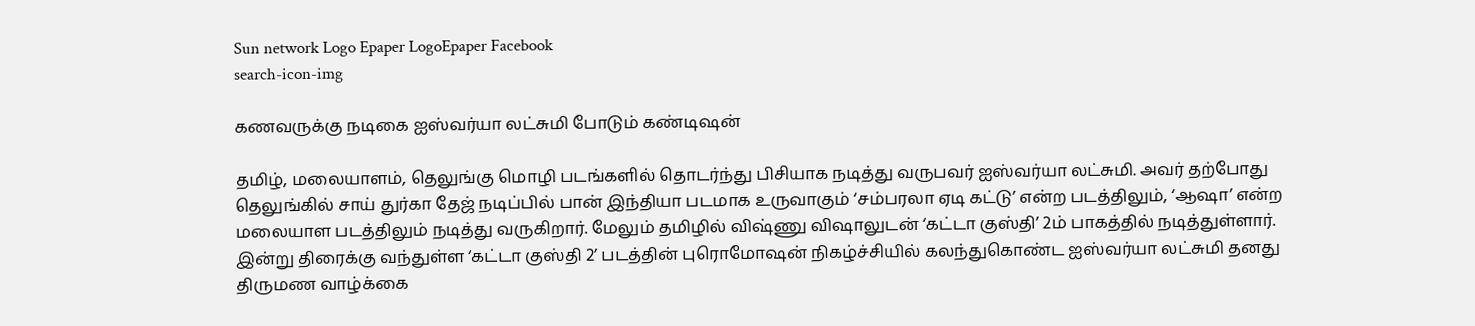Sun network Logo Epaper LogoEpaper Facebook
search-icon-img

கணவருக்கு நடிகை ஐஸ்வர்யா லட்சுமி போடும் கண்டிஷன்

தமிழ், மலையாளம், தெலுங்கு மொழி படங்களில் தொடர்ந்து பிசியாக நடித்து வருபவர் ஐஸ்வர்யா லட்சுமி. அவர் தற்போது தெலுங்கில் சாய் துர்கா தேஜ் நடிப்பில் பான் இந்தியா படமாக உருவாகும் ‘சம்பரலா ஏடி கட்டு’ என்ற படத்திலும், ‘ஆஷா’ என்ற மலையாள படத்திலும் நடித்து வருகிறார். மேலும் தமிழில் விஷ்ணு விஷாலுடன் ‘கட்டா குஸ்தி’ 2ம் பாகத்தில் நடித்துள்ளார். இன்று திரைக்கு வந்துள்ள ‘கட்டா குஸ்தி 2’ படத்தின் புரொமோஷன் நிகழ்ச்சியில் கலந்துகொண்ட ஐஸ்வர்யா லட்சுமி தனது திருமண வாழ்க்கை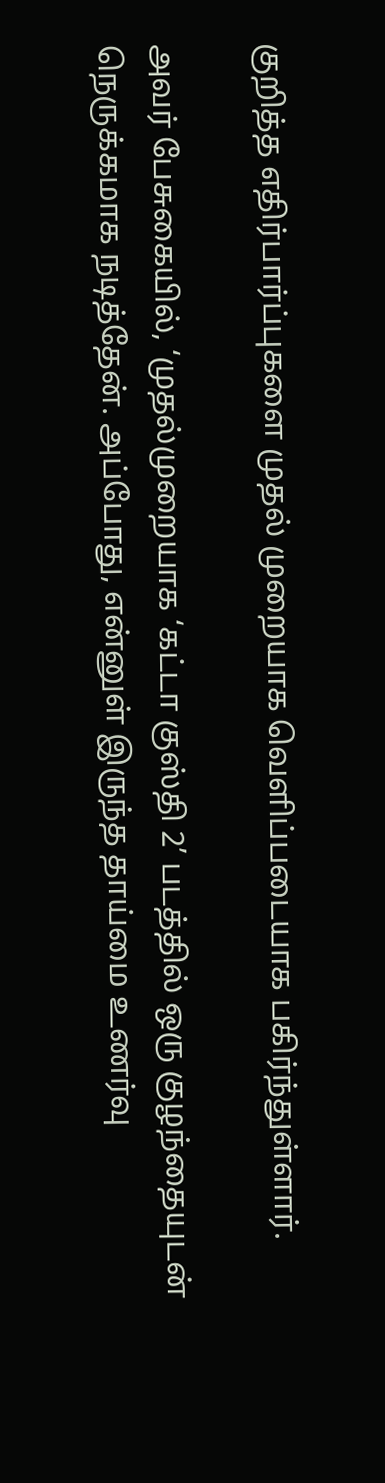குறித்த எதிர்பார்ப்புகளை முதல் முறையாக வெளிப்படையாக பகிர்ந்துள்ளார்.

அவர் பேசுகையில், ‘முதல்முறையாக ‘கட்டா குஸ்தி 2’ படத்தில் ஒரு குழந்தையுடன் நெருக்கமாக நடித்தேன். அப்போது, என்னுள் இருந்த தாய்மை உணர்வு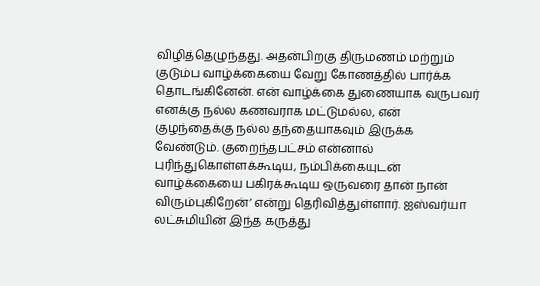விழித்தெழுந்தது. அதன்பிறகு திருமணம் மற்றும் குடும்ப வாழ்க்கையை வேறு கோணத்தில் பார்க்க தொடங்கினேன். என் வாழ்க்கை துணையாக வருபவர் எனக்கு நல்ல கணவராக மட்டுமல்ல, என் குழந்தைக்கு நல்ல தந்தையாகவும் இருக்க வேண்டும். குறைந்தபட்சம் என்னால் புரிந்துகொள்ளக்கூடிய, நம்பிக்கையுடன் வாழ்க்கையை பகிரக்கூடிய ஒருவரை தான் நான் விரும்புகிறேன்’ என்று தெரிவித்துள்ளார். ஐஸ்வர்யா லட்சுமியின் இந்த கருத்து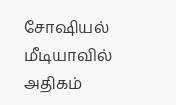சோஷியல் மீடியாவில் அதிகம்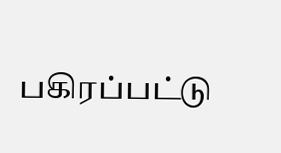பகிரப்பட்டு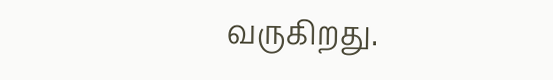வருகிறது.